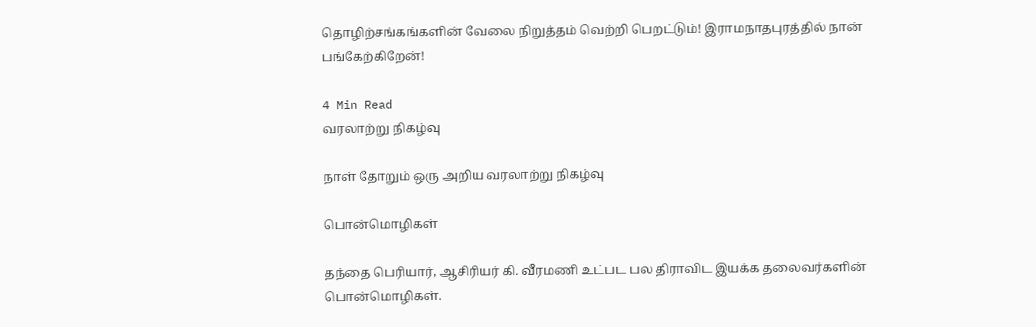தொழிற்சங்கங்களின் வேலை நிறுத்தம் வெற்றி பெறட்டும்! இராமநாதபுரத்தில் நான் பங்கேற்கிறேன்!

4 Min Read
வரலாற்று நிகழ்வு

நாள் தோறும் ஒரு அறிய வரலாற்று நிகழ்வு

பொன்மொழிகள்

தந்தை பெரியார், ஆசிரியர் கி. வீரமணி உட்பட பல திராவிட இயக்க தலைவர்களின் பொன்மொழிகள்.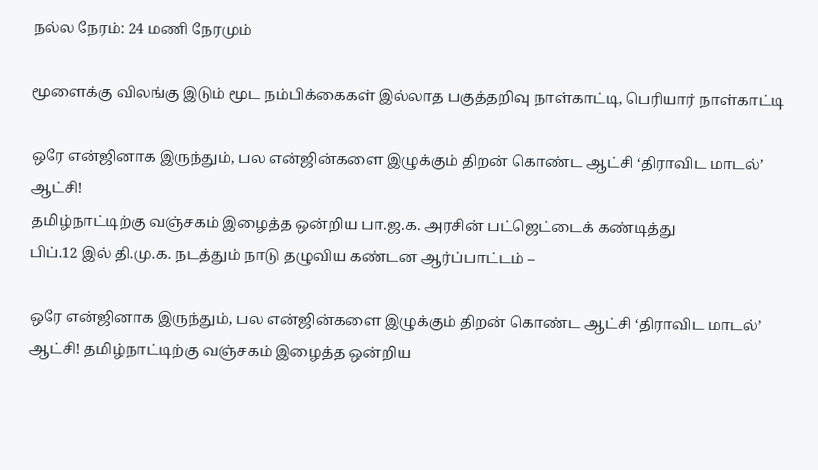நல்ல நேரம்: 24 மணி நேரமும்

மூளைக்கு விலங்கு இடும் மூட நம்பிக்கைகள் இல்லாத பகுத்தறிவு நாள்காட்டி, பெரியார் நாள்காட்டி

ஒரே என்ஜினாக இருந்தும், பல என்ஜின்களை இழுக்கும் திறன் கொண்ட ஆட்சி ‘திராவிட மாடல்’ ஆட்சி!
தமிழ்நாட்டிற்கு வஞ்சகம் இழைத்த ஒன்றிய பா.ஜ.க. அரசின் பட்ஜெட்டைக் கண்டித்து
பிப்.12 இல் தி.மு.க. நடத்தும் நாடு தழுவிய கண்டன ஆர்ப்பாட்டம் –

ஒரே என்ஜினாக இருந்தும், பல என்ஜின்களை இழுக்கும் திறன் கொண்ட ஆட்சி ‘திராவிட மாடல்’ ஆட்சி! தமிழ்நாட்டிற்கு வஞ்சகம் இழைத்த ஒன்றிய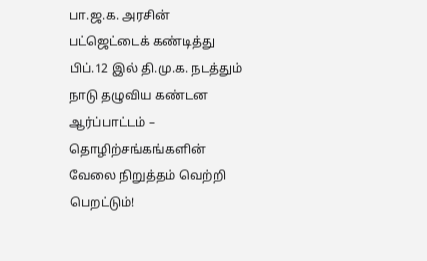பா.ஜ.க. அரசின் பட்ஜெட்டைக் கண்டித்து பிப்.12 இல் தி.மு.க. நடத்தும் நாடு தழுவிய கண்டன ஆர்ப்பாட்டம் – தொழிற்சங்கங்களின் வேலை நிறுத்தம் வெற்றி பெறட்டும்!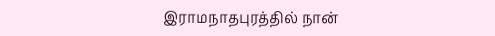இராமநாதபுரத்தில் நான்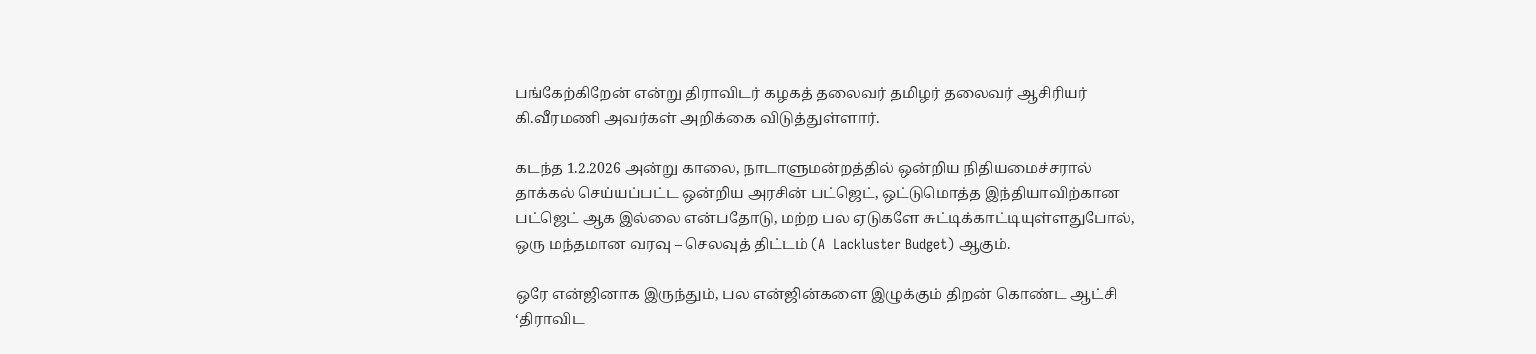பங்கேற்கிறேன் என்று திராவிடர் கழகத் தலைவர் தமிழர் தலைவர் ஆசிரியர் கி.வீரமணி அவர்கள் அறிக்கை விடுத்துள்ளார்.

கடந்த 1.2.2026 அன்று காலை, நாடாளுமன்றத்தில் ஒன்றிய நிதியமைச்சரால் தாக்கல் செய்யப்பட்ட ஒன்றிய அரசின் பட்ஜெட், ஒட்டுமொத்த இந்தியாவிற்கான பட்ஜெட் ஆக இல்லை என்பதோடு, மற்ற பல ஏடுகளே சுட்டிக்காட்டியுள்ளதுபோல், ஒரு மந்தமான வரவு – செலவுத் திட்டம் (A  Lackluster Budget) ஆகும்.

ஒரே என்ஜினாக இருந்தும், பல என்ஜின்களை இழுக்கும் திறன் கொண்ட ஆட்சி ‘திராவிட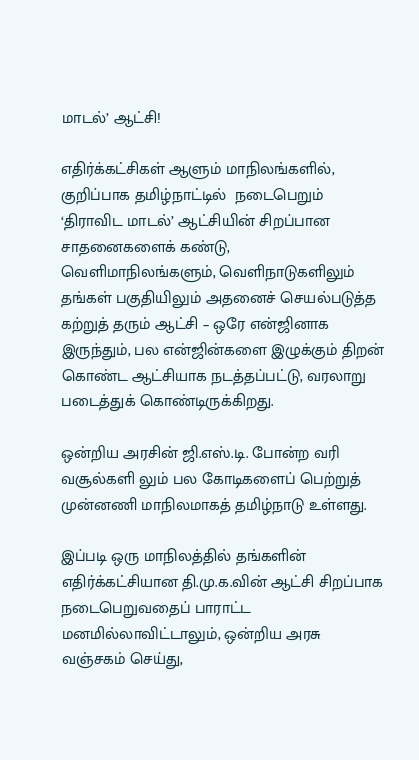மாடல்’ ஆட்சி!

எதிர்க்கட்சிகள் ஆளும் மாநிலங்களில், குறிப்பாக தமிழ்நாட்டில்  நடைபெறும் ‘திராவிட மாடல்’ ஆட்சியின் சிறப்பான சாதனைகளைக் கண்டு, வெளிமாநிலங்களும், வெளிநாடுகளிலும் தங்கள் பகுதியிலும் அதனைச் செயல்படுத்த கற்றுத் தரும் ஆட்சி – ஒரே என்ஜினாக இருந்தும், பல என்ஜின்களை இழுக்கும் திறன் கொண்ட ஆட்சியாக நடத்தப்பட்டு, வரலாறு படைத்துக் கொண்டிருக்கிறது.

ஒன்றிய அரசின் ஜி.எஸ்.டி. போன்ற வரி வசூல்களி லும் பல கோடிகளைப் பெற்றுத் முன்னணி மாநிலமாகத் தமிழ்நாடு உள்ளது.

இப்படி ஒரு மாநிலத்தில் தங்களின் எதிர்க்கட்சியான தி.மு.க.வின் ஆட்சி சிறப்பாக நடைபெறுவதைப் பாராட்ட மனமில்லாவிட்டாலும், ஒன்றிய அரசு வஞ்சகம் செய்து,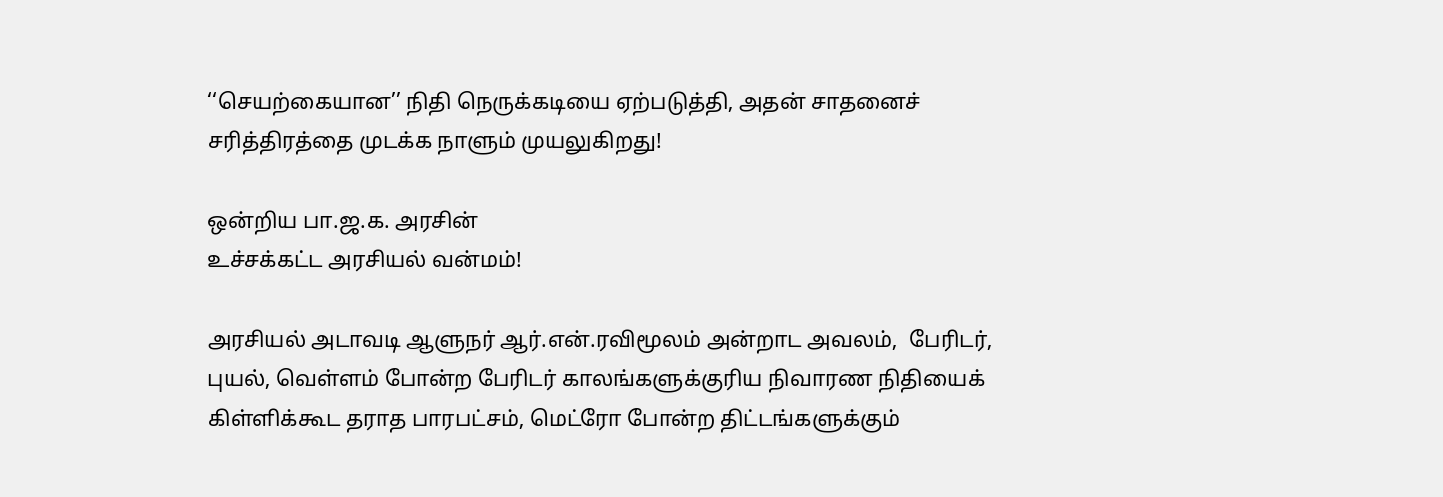‘‘செயற்கையான’’ நிதி நெருக்கடியை ஏற்படுத்தி, அதன் சாதனைச் சரித்திரத்தை முடக்க நாளும் முயலுகிறது!

ஒன்றிய பா.ஜ.க. அரசின்
உச்சக்கட்ட அரசியல் வன்மம்!

அரசியல் அடாவடி ஆளுநர் ஆர்.என்.ரவிமூலம் அன்றாட அவலம்,  பேரிடர், புயல், வெள்ளம் போன்ற பேரிடர் காலங்களுக்குரிய நிவாரண நிதியைக் கிள்ளிக்கூட தராத பாரபட்சம், மெட்ரோ போன்ற திட்டங்களுக்கும்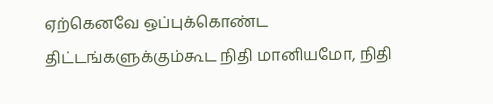ஏற்கெனவே ஒப்புக்கொண்ட திட்டங்களுக்கும்கூட நிதி மானியமோ, நிதி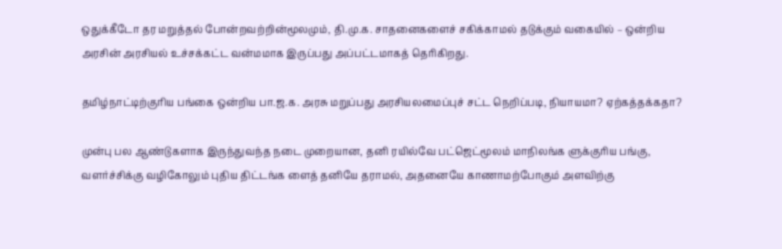ஒதுக்கீடோ தர மறுத்தல் போன்றவற்றின்மூலமும், தி.மு.க. சாதனைகளைச் சகிக்காமல் தடுக்கும் வகையில் – ஒன்றிய அரசின் அரசியல் உச்சக்கட்ட வன்மமாக இருப்பது அப்பட்டமாகத் தெரிகிறது.

தமிழ்நாட்டிற்குரிய பங்கை ஒன்றிய பா.ஜ.க. அரசு மறுப்பது அரசியலமைப்புச் சட்ட நெறிப்படி, நியாயமா? ஏற்கத்தக்கதா?

முன்பு பல ஆண்டுகளாக இருந்துவந்த நடை முறையான, தனி ரயில்வே பட்ஜெட்மூலம் மாநிலங்க ளுக்குரிய பங்கு, வளர்ச்சிக்கு வழிகோலும் புதிய திட்டங்க ளைத் தனியே தராமல், அதனையே காணாமற்போகும் அளவிற்கு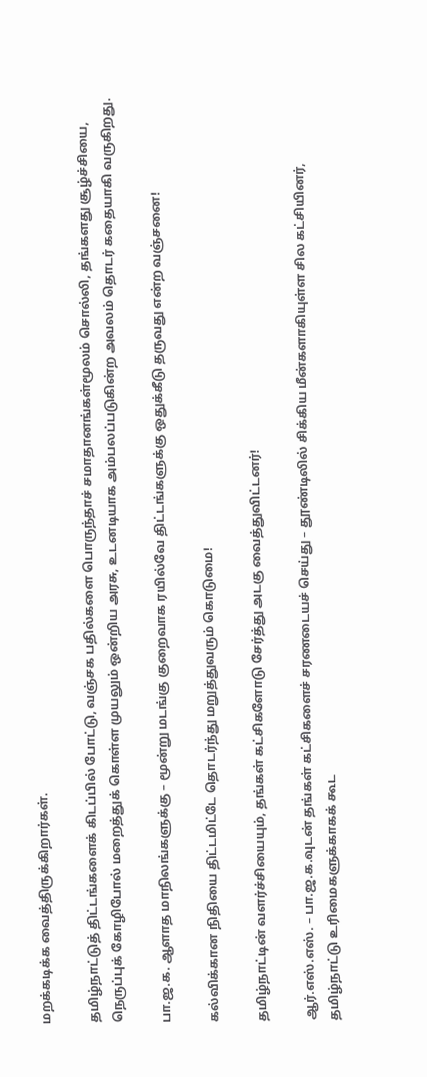மறக்கடிக்க வைத்திருக்கிறார்கள்.

தமிழ்நாட்டுத் திட்டங்களைக் கிடப்பில் போட்டு, வஞ்சக பதில்களை பொருந்தாச் சமாதானங்கள்மூலம் சொல்லி, தங்களது சூழ்ச்சியை, நெருப்புக் கோழிபோல் மறைத்துக் கொள்ள முயலும் ஒன்றிய அரசு, உடனடியாக அம்பலப்படுகின்ற அவலம் தொடர் கதையாகி வருகிறது.

பா.ஜ.க. ஆளாத மாநிலங்களுக்கு – மூன்று மடங்கு குறைவாக ரயில்வே திட்டங்களுக்கு ஒதுக்கீடு தருவது என்ற வஞ்சனை!

கல்விக்கான நிதியை திட்டமிட்டே தொடர்ந்து மறுத்துவரும் கொடுமை!

தமிழ்நாட்டின் வளர்ச்சியையும், தங்கள் கட்சிகளோடு சேர்த்து அடகு வைத்துவிட்டனர்!

ஆர்.எஸ்.எஸ். – பா.ஜ.க.வுடன் தங்கள் கட்சிகளைச் சரணடையச் செய்து – தூண்டிலில் சிக்கிய மீன்களாகியுள்ள சில கட்சியினர், தமிழ்நாட்டு உரிமைகளுக்காகக் கூட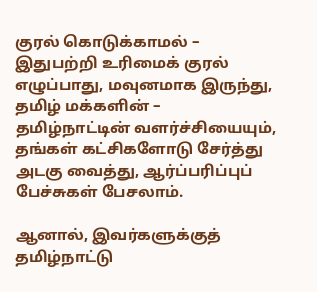குரல் கொடுக்காமல் – இதுபற்றி உரிமைக் குரல் எழுப்பாது, மவுனமாக இருந்து, தமிழ் மக்களின் – தமிழ்நாட்டின் வளர்ச்சியையும், தங்கள் கட்சிகளோடு சேர்த்து அடகு வைத்து, ஆர்ப்பரிப்புப் பேச்சுகள் பேசலாம்.

ஆனால், இவர்களுக்குத் தமிழ்நாட்டு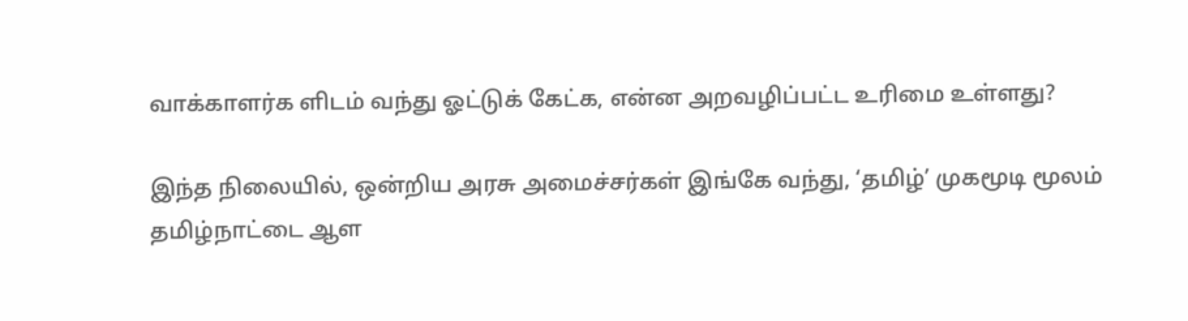வாக்காளர்க ளிடம் வந்து ஓட்டுக் கேட்க, என்ன அறவழிப்பட்ட உரிமை உள்ளது?

இந்த நிலையில், ஒன்றிய அரசு அமைச்சர்கள் இங்கே வந்து, ‘தமிழ்’ முகமூடி மூலம் தமிழ்நாட்டை ஆள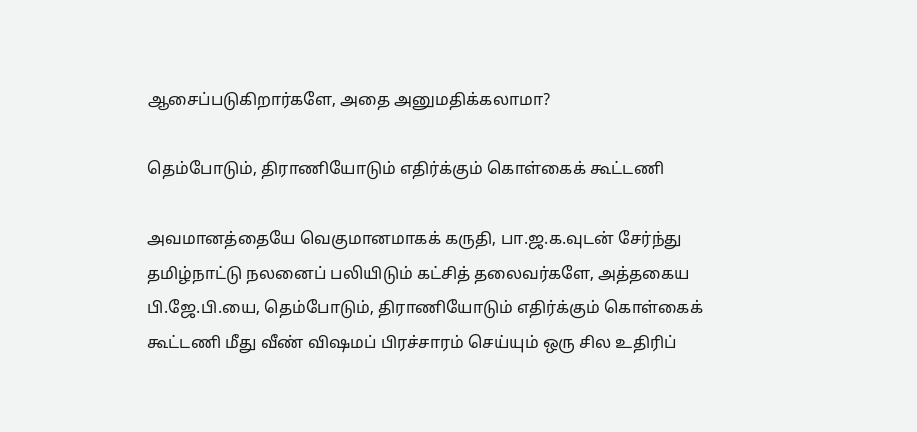ஆசைப்படுகிறார்களே, அதை அனுமதிக்கலாமா?

தெம்போடும், திராணியோடும் எதிர்க்கும் கொள்கைக் கூட்டணி

அவமானத்தையே வெகுமானமாகக் கருதி, பா.ஜ.க.வுடன் சேர்ந்து தமிழ்நாட்டு நலனைப் பலியிடும் கட்சித் தலைவர்களே, அத்தகைய பி.ஜே.பி.யை, தெம்போடும், திராணியோடும் எதிர்க்கும் கொள்கைக் கூட்டணி மீது வீண் விஷமப் பிரச்சாரம் செய்யும் ஒரு சில உதிரிப்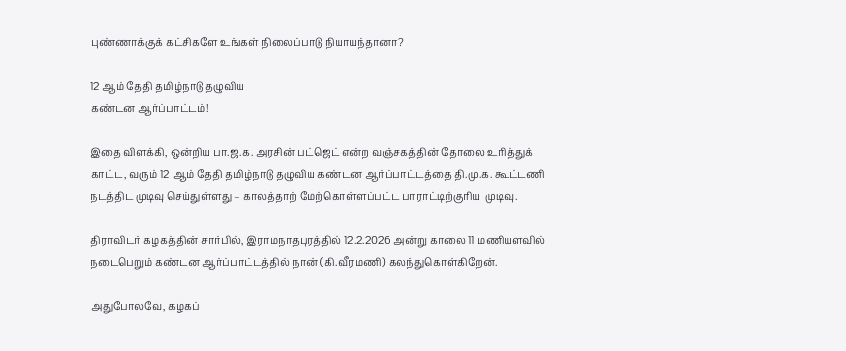புண்ணாக்குக் கட்சிகளே உங்கள் நிலைப்பாடு நியாயந்தானா?

12 ஆம் தேதி தமிழ்நாடு தழுவிய
கண்டன ஆர்ப்பாட்டம்!

இதை விளக்கி, ஒன்றிய பா.ஜ.க. அரசின் பட்ஜெட் என்ற வஞ்சகத்தின் தோலை உரித்துக் காட்ட, வரும் 12 ஆம் தேதி தமிழ்நாடு தழுவிய கண்டன ஆர்ப்பாட்டத்தை தி.மு.க. கூட்டணி நடத்திட முடிவு செய்துள்ளது – காலத்தாற் மேற்கொள்ளப்பட்ட பாராட்டிற்குரிய  முடிவு.

திராவிடர் கழகத்தின் சார்பில், இராமநாதபுரத்தில் 12.2.2026 அன்று காலை 11 மணியளவில் நடைபெறும் கண்டன ஆர்ப்பாட்டத்தில் நான் (கி.வீரமணி) கலந்துகொள்கிறேன்.

அதுபோலவே, கழகப்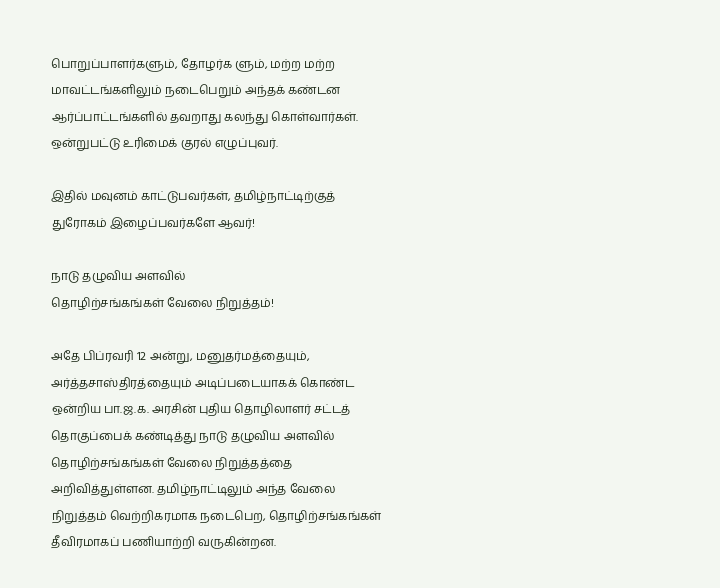பொறுப்பாளர்களும், தோழர்க ளும், மற்ற மற்ற மாவட்டங்களிலும் நடைபெறும் அந்தக் கண்டன ஆர்ப்பாட்டங்களில் தவறாது கலந்து கொள்வார்கள். ஒன்றுபட்டு உரிமைக் குரல் எழுப்புவர்.

இதில் மவுனம் காட்டுபவர்கள், தமிழ்நாட்டிற்குத் துரோகம் இழைப்பவர்களே ஆவர்!

நாடு தழுவிய அளவில்
தொழிற்சங்கங்கள் வேலை நிறுத்தம்!

அதே பிப்ரவரி 12 அன்று, மனுதர்மத்தையும், அர்த்தசாஸ்திரத்தையும் அடிப்படையாகக் கொண்ட  ஒன்றிய பா.ஜ.க. அரசின் புதிய தொழிலாளர் சட்டத் தொகுப்பைக் கண்டித்து நாடு தழுவிய அளவில் தொழிற்சங்கங்கள் வேலை நிறுத்தத்தை அறிவித்துள்ளன. தமிழ்நாட்டிலும் அந்த வேலை நிறுத்தம் வெற்றிகரமாக நடைபெற, தொழிற்சங்கங்கள் தீவிரமாகப் பணியாற்றி வருகின்றன.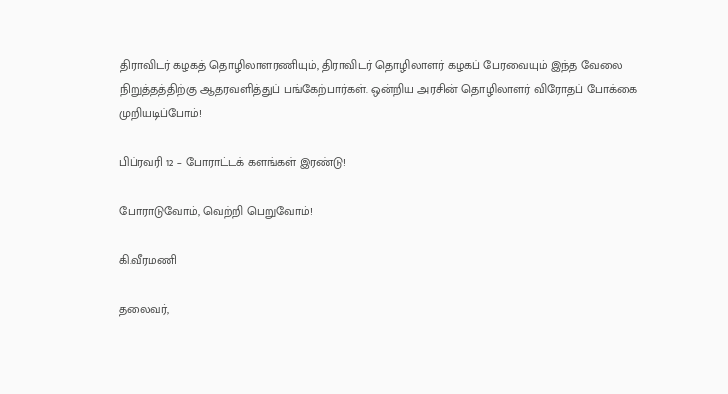திராவிடர் கழகத் தொழிலாளரணியும், திராவிடர் தொழிலாளர் கழகப் பேரவையும் இந்த வேலை நிறுத்தத்திற்கு ஆதரவளித்துப் பங்கேற்பார்கள். ஒன்றிய அரசின் தொழிலாளர் விரோதப் போக்கை முறியடிப்போம்!

பிப்ரவரி 12 – போராட்டக் களங்கள் இரண்டு!

போராடுவோம், வெற்றி பெறுவோம்!

கி.வீரமணி

தலைவர்,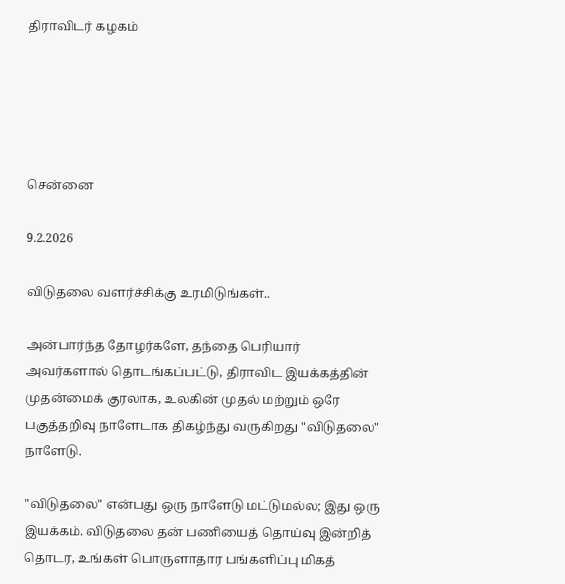திராவிடர் கழகம்





சென்னை

9.2.2026

விடுதலை வளர்ச்சிக்கு உரமிடுங்கள்..

அன்பார்ந்த தோழர்களே, தந்தை பெரியார் அவர்களால் தொடங்கப்பட்டு, திராவிட இயக்கத்தின் முதன்மைக் குரலாக, உலகின் முதல் மற்றும் ஒரே பகுத்தறிவு நாளேடாக திகழ்ந்து வருகிறது "விடுதலை" நாளேடு.

"விடுதலை" என்பது ஒரு நாளேடு மட்டுமல்ல; இது ஒரு இயக்கம். விடுதலை தன் பணியைத் தொய்வு இன்றித் தொடர, உங்கள் பொருளாதார பங்களிப்பு மிகத்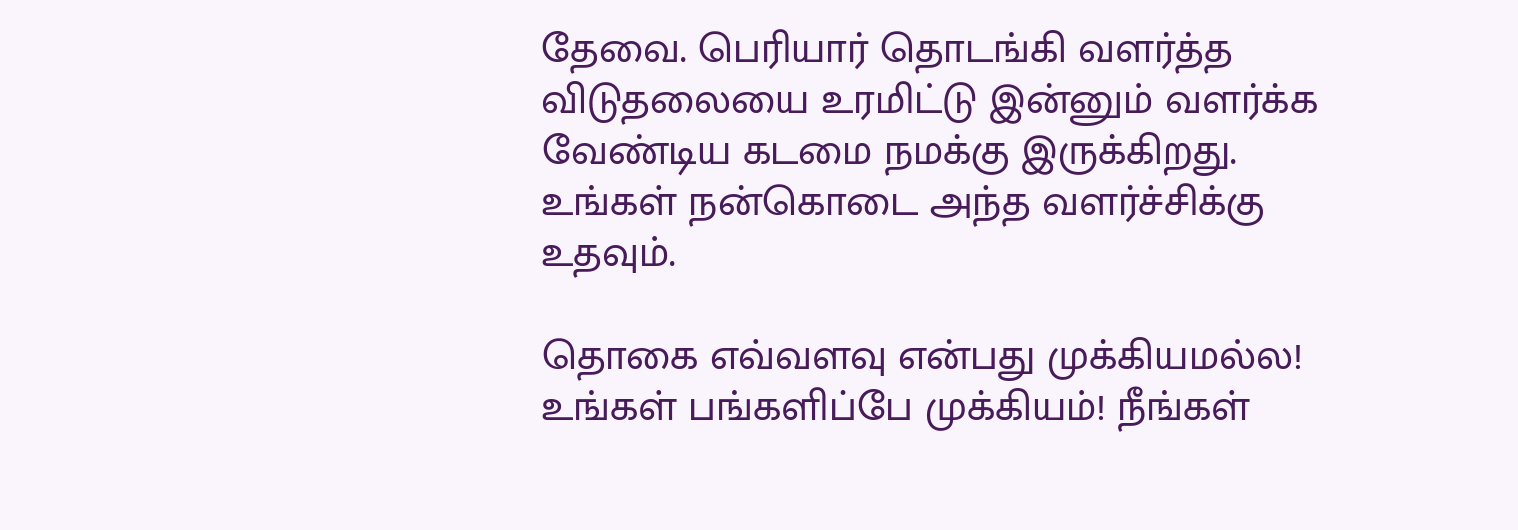தேவை. பெரியார் தொடங்கி வளர்த்த விடுதலையை உரமிட்டு இன்னும் வளர்க்க வேண்டிய கடமை நமக்கு இருக்கிறது. உங்கள் நன்கொடை அந்த வளர்ச்சிக்கு உதவும்.

தொகை எவ்வளவு என்பது முக்கியமல்ல! உங்கள் பங்களிப்பே முக்கியம்! நீங்கள்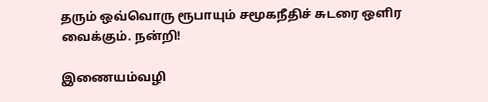தரும் ஒவ்வொரு ரூபாயும் சமூகநீதிச் சுடரை ஒளிர வைக்கும். நன்றி!

இணையம்வழி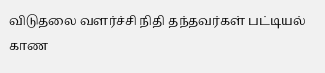விடுதலை வளர்ச்சி நிதி தந்தவர்கள் பட்டியல் காண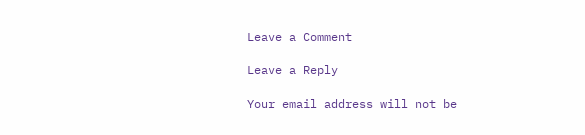Leave a Comment

Leave a Reply

Your email address will not be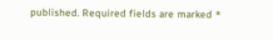published. Required fields are marked *